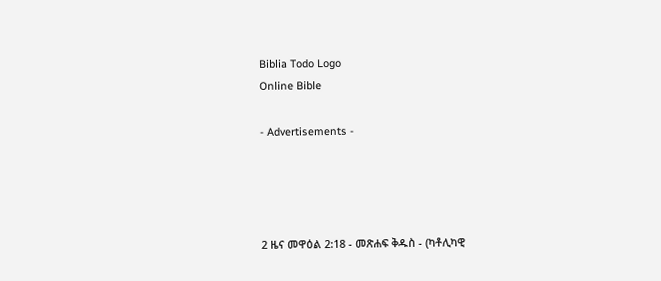Biblia Todo Logo
Online Bible

- Advertisements -




2 ዜና መዋዕል 2:18 - መጽሐፍ ቅዱስ - (ካቶሊካዊ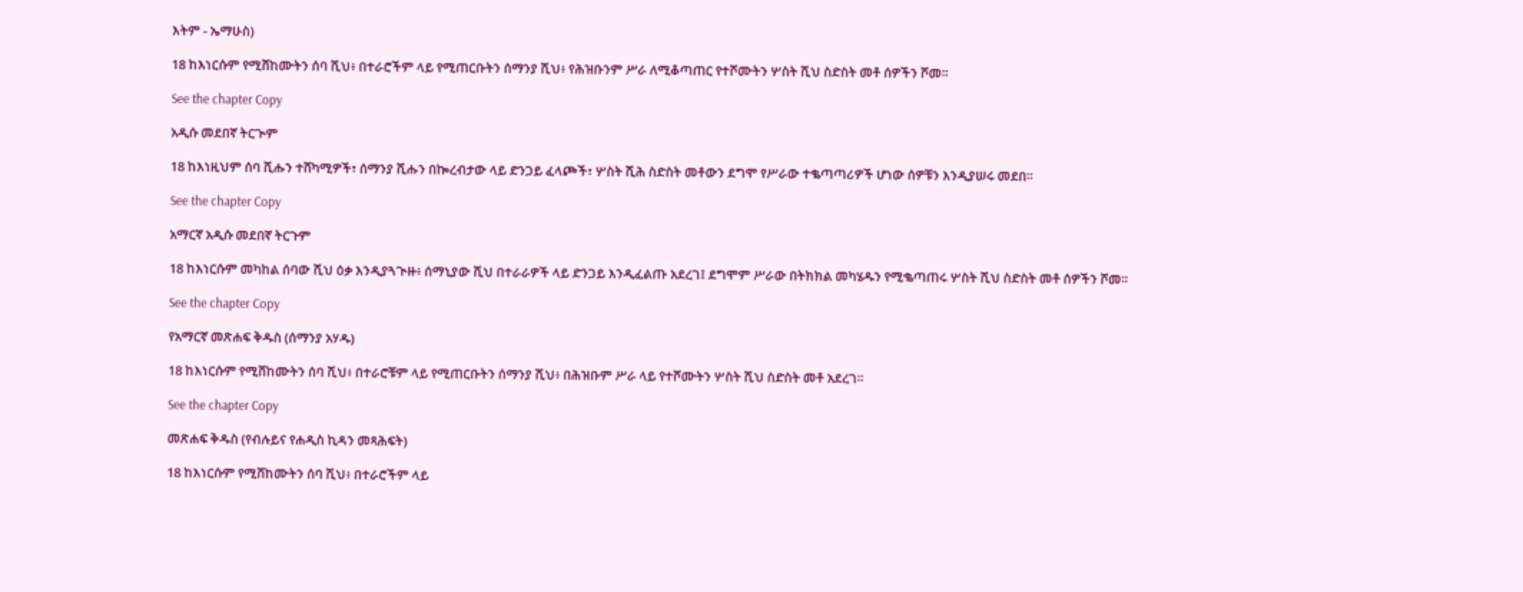እትም - ኤማሁስ)

18 ከእነርሱም የሚሸከሙትን ሰባ ሺህ፥ በተራሮችም ላይ የሚጠርቡትን ሰማንያ ሺህ፥ የሕዝቡንም ሥራ ለሚቆጣጠር የተሾሙትን ሦስት ሺህ ስድስት መቶ ሰዎችን ሾመ።

See the chapter Copy

አዲሱ መደበኛ ትርጒም

18 ከእነዚህም ሰባ ሺሑን ተሸካሚዎች፣ ሰማንያ ሺሑን በኰረብታው ላይ ድንጋይ ፈላጮች፣ ሦስት ሺሕ ስድስት መቶውን ደግሞ የሥራው ተቈጣጣሪዎች ሆነው ሰዎቹን እንዲያሠሩ መደበ።

See the chapter Copy

አማርኛ አዲሱ መደበኛ ትርጉም

18 ከእነርሱም መካከል ሰባው ሺህ ዕቃ እንዲያጓጒዙ፥ ሰማኒያው ሺህ በተራራዎች ላይ ድንጋይ እንዲፈልጡ አደረገ፤ ደግሞም ሥራው በትክክል መካሄዱን የሚቈጣጠሩ ሦስት ሺህ ስድስት መቶ ሰዎችን ሾመ።

See the chapter Copy

የአማርኛ መጽሐፍ ቅዱስ (ሰማንያ አሃዱ)

18 ከእነርሱም የሚሸከሙትን ሰባ ሺህ፥ በተራሮቹም ላይ የሚጠርቡትን ሰማንያ ሺህ፥ በሕዝቡም ሥራ ላይ የተሾሙትን ሦስት ሺህ ስድስት መቶ አደረገ።

See the chapter Copy

መጽሐፍ ቅዱስ (የብሉይና የሐዲስ ኪዳን መጻሕፍት)

18 ከእነርሱም የሚሸከሙትን ሰባ ሺህ፥ በተራሮችም ላይ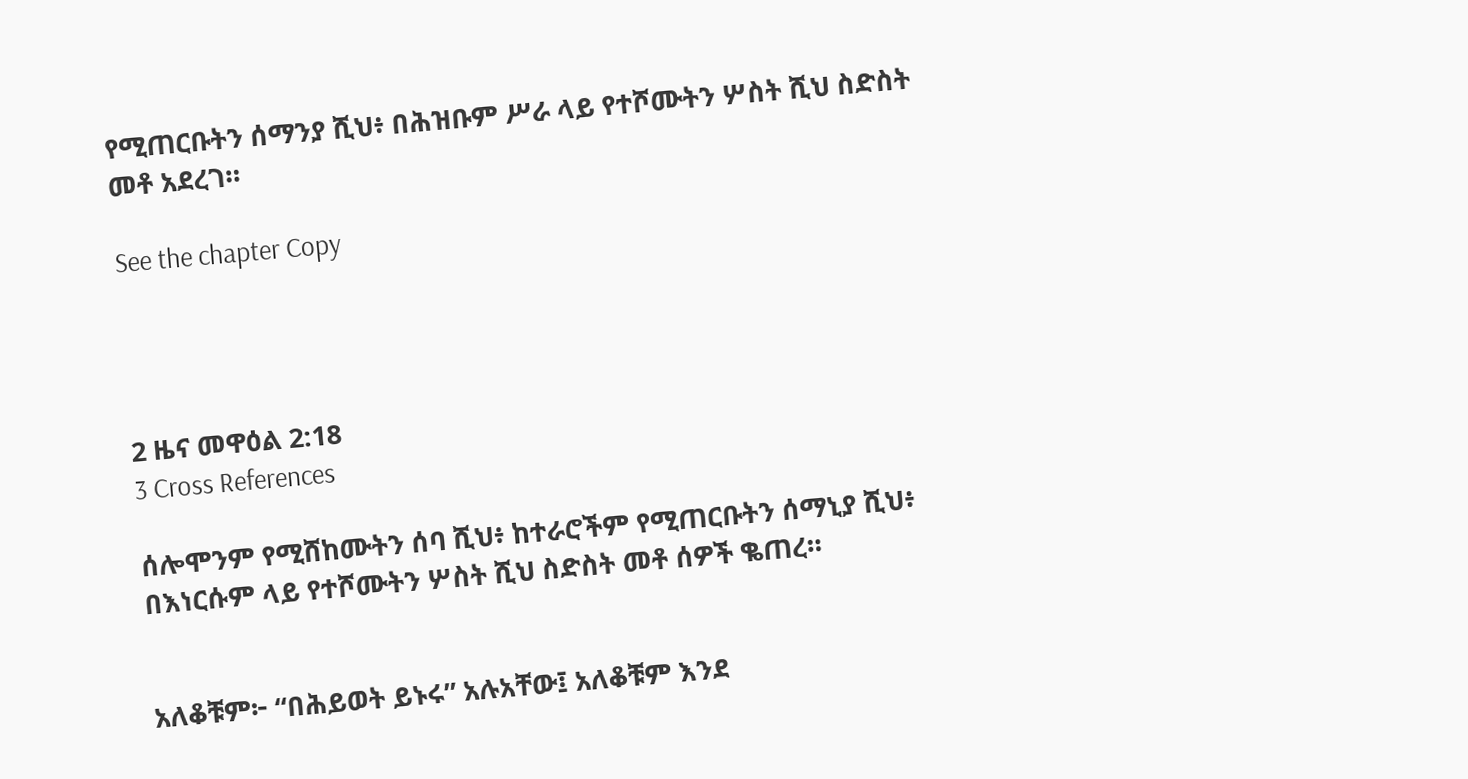የሚጠርቡትን ሰማንያ ሺህ፥ በሕዝቡም ሥራ ላይ የተሾሙትን ሦስት ሺህ ስድስት መቶ አደረገ።

See the chapter Copy




2 ዜና መዋዕል 2:18
3 Cross References

ሰሎሞንም የሚሸከሙትን ሰባ ሺህ፥ ከተራሮችም የሚጠርቡትን ሰማኒያ ሺህ፥ በእነርሱም ላይ የተሾሙትን ሦስት ሺህ ስድስት መቶ ሰዎች ቈጠረ።


አለቆቹም፦ “በሕይወት ይኑሩ” አሉአቸው፤ አለቆቹም እንደ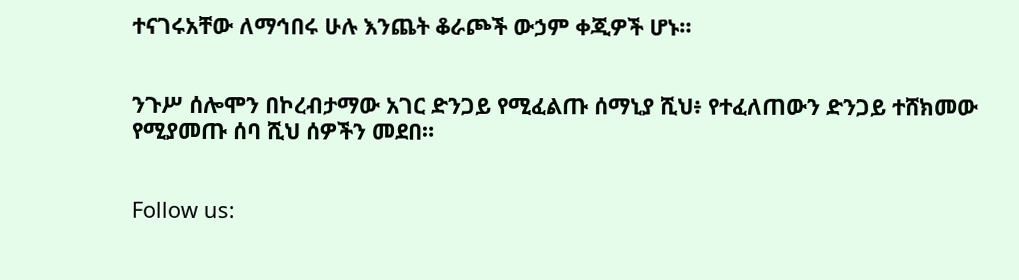ተናገሩአቸው ለማኅበሩ ሁሉ እንጨት ቆራጮች ውኃም ቀጂዎች ሆኑ።


ንጉሥ ሰሎሞን በኮረብታማው አገር ድንጋይ የሚፈልጡ ሰማኒያ ሺህ፥ የተፈለጠውን ድንጋይ ተሸክመው የሚያመጡ ሰባ ሺህ ሰዎችን መደበ።


Follow us: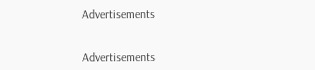Advertisements


Advertisements